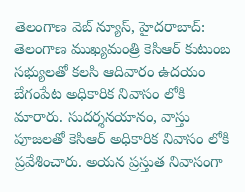తెలంగాణ వెబ్ న్యూస్, హైదరాబాద్: తెలంగాణ ముఖ్యమంత్రి కెసిఆర్ కుటుంబ సభ్యులతో కలసి ఆదివారం ఉదయం బేగంపేట అధికారిక నివాసం లోకి మారారు. సుదర్శనయానం, వాస్తు పూజలతో కెసిఆర్ అధికారిక నివాసం లోకి ప్రవేశించారు. అయన ప్రస్తుత నివాసంగా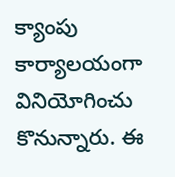క్యాంపు కార్యాలయంగా వినియోగించు కొనున్నారు. ఈ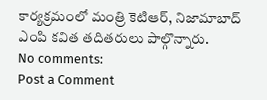కార్యక్రమంలో మంత్రి కెటిఆర్, నిజామాబాద్ ఎంపి కవిత తదితరులు పాల్గొన్నారు.
No comments:
Post a Comment